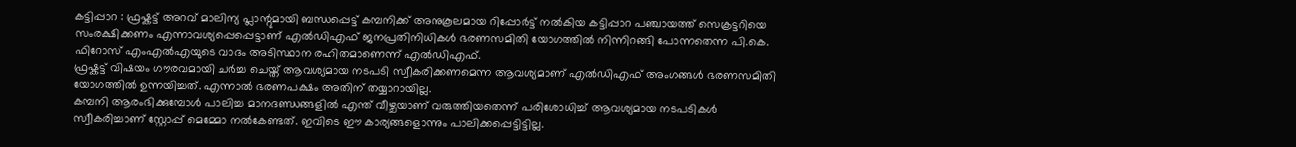കട്ടിപ്പാറ : ഫ്രഷ്കട്ട് അറവ് മാലിന്യ പ്ലാന്റുമായി ബന്ധപ്പെട്ട് കമ്പനിക്ക് അനുകൂലമായ റിപ്പോർട്ട് നൽകിയ കട്ടിപ്പാറ പഞ്ചായത്ത് സെക്രട്ടറിയെ സംരക്ഷിക്കണം എന്നാവശ്യപ്പെപ്പെട്ടാണ് എൽഡിഎഫ് ജനപ്രതിനിധികൾ ഭരണസമിതി യോഗത്തിൽ നിന്നിറങ്ങി പോന്നതെന്ന പി.കെ. ഫിറോസ് എംഎൽഎയുടെ വാദം അടിസ്ഥാന രഹിതമാണെന്ന് എൽഡിഎഫ്.
ഫ്രഷ്കട്ട് വിഷയം ഗൗരവമായി ചർച്ച ചെയ്ത് ആവശ്യമായ നടപടി സ്വീകരിക്കണമെന്ന ആവശ്യമാണ് എൽഡിഎഫ് അംഗങ്ങൾ ഭരണസമിതി യോഗത്തിൽ ഉന്നയിച്ചത്. എന്നാൽ ഭരണപക്ഷം അതിന് തയ്യാറായില്ല.
കമ്പനി ആരംഭിക്കുമ്പോൾ പാലിച്ച മാനദണ്ഡങ്ങളിൽ എന്ത് വീഴ്ചയാണ് വരുത്തിയതെന്ന് പരിശോധിച്ച് ആവശ്യമായ നടപടികൾ സ്വീകരിച്ചാണ് സ്റ്റോപ്പ് മെമ്മോ നൽകേണ്ടത്. ഇവിടെ ഈ കാര്യങ്ങളൊന്നും പാലിക്കപ്പെട്ടിട്ടില്ല.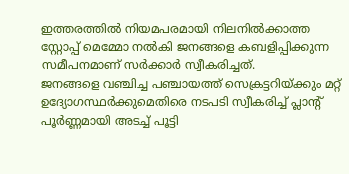ഇത്തരത്തിൽ നിയമപരമായി നിലനിൽക്കാത്ത സ്റ്റോപ്പ് മെമ്മോ നൽകി ജനങ്ങളെ കബളിപ്പിക്കുന്ന സമീപനമാണ് സർക്കാർ സ്വീകരിച്ചത്.
ജനങ്ങളെ വഞ്ചിച്ച പഞ്ചായത്ത് സെക്രട്ടറിയ്ക്കും മറ്റ് ഉദ്യോഗസ്ഥർക്കുമെതിരെ നടപടി സ്വീകരിച്ച് പ്ലാന്റ് പൂർണ്ണമായി അടച്ച് പൂട്ടി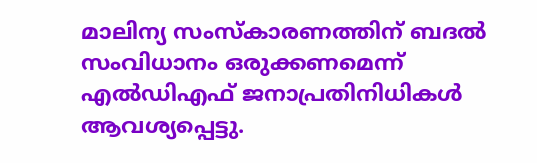മാലിന്യ സംസ്കാരണത്തിന് ബദൽ സംവിധാനം ഒരുക്കണമെന്ന് എൽഡിഎഫ് ജനാപ്രതിനിധികൾ ആവശ്യപ്പെട്ടു.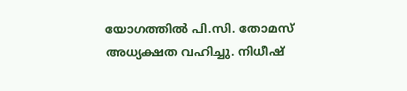യോഗത്തിൽ പി.സി. തോമസ് അധ്യക്ഷത വഹിച്ചു. നിധീഷ്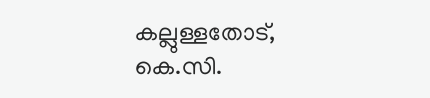കല്ലുള്ളതോട്, കെ.സി.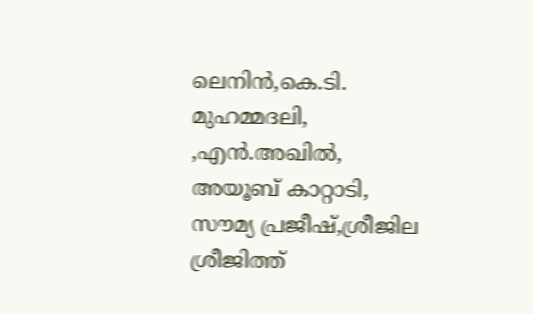ലെനിൻ,കെ.ടി. മുഹമ്മദലി, ,എൻ.അഖിൽ, അയൂബ് കാറ്റാടി, സൗമ്യ പ്രജീഷ്,ശ്രീജില ശ്രീജിത്ത്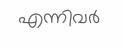എന്നിവർ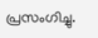പ്രസംഗിച്ചു.